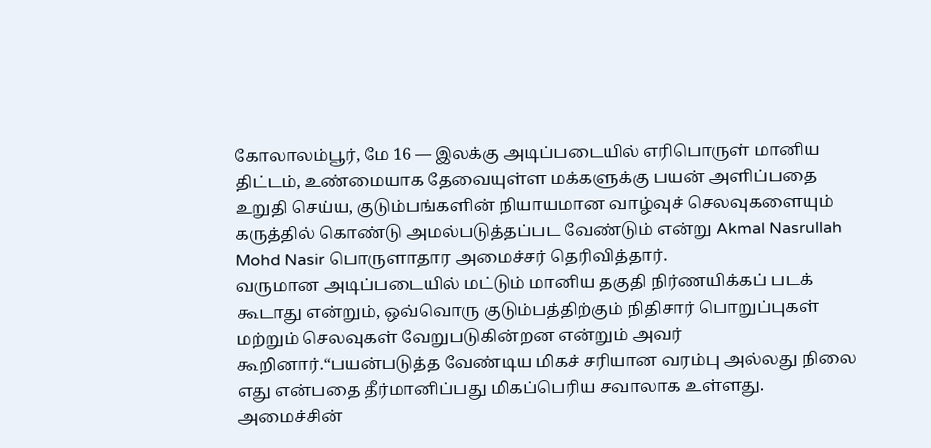கோலாலம்பூர், மே 16 — இலக்கு அடிப்படையில் எரிபொருள் மானிய திட்டம், உண்மையாக தேவையுள்ள மக்களுக்கு பயன் அளிப்பதை உறுதி செய்ய, குடும்பங்களின் நியாயமான வாழ்வுச் செலவுகளையும் கருத்தில் கொண்டு அமல்படுத்தப்பட வேண்டும் என்று Akmal Nasrullah Mohd Nasir பொருளாதார அமைச்சர் தெரிவித்தார்.
வருமான அடிப்படையில் மட்டும் மானிய தகுதி நிர்ணயிக்கப் படக் கூடாது என்றும், ஒவ்வொரு குடும்பத்திற்கும் நிதிசார் பொறுப்புகள் மற்றும் செலவுகள் வேறுபடுகின்றன என்றும் அவர் கூறினார்.“பயன்படுத்த வேண்டிய மிகச் சரியான வரம்பு அல்லது நிலை எது என்பதை தீர்மானிப்பது மிகப்பெரிய சவாலாக உள்ளது.
அமைச்சின்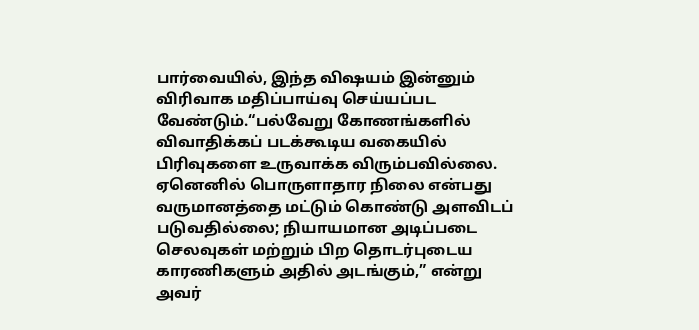பார்வையில், இந்த விஷயம் இன்னும் விரிவாக மதிப்பாய்வு செய்யப்பட வேண்டும்.“பல்வேறு கோணங்களில் விவாதிக்கப் படக்கூடிய வகையில் பிரிவுகளை உருவாக்க விரும்பவில்லை.
ஏனெனில் பொருளாதார நிலை என்பது வருமானத்தை மட்டும் கொண்டு அளவிடப் படுவதில்லை; நியாயமான அடிப்படை செலவுகள் மற்றும் பிற தொடர்புடைய காரணிகளும் அதில் அடங்கும்,” என்று அவர்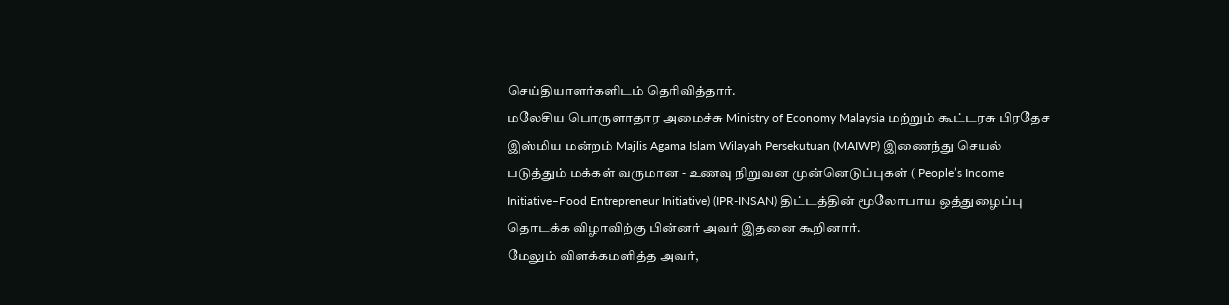செய்தியாளர்களிடம் தெரிவித்தார்.
மலேசிய பொருளாதார அமைச்சு Ministry of Economy Malaysia மற்றும் கூட்டரசு பிரதேச இஸ்மிய மன்றம் Majlis Agama Islam Wilayah Persekutuan (MAIWP) இணைந்து செயல் படுத்தும் மக்கள் வருமான - உணவு நிறுவன முன்னெடுப்புகள் ( People’s Income Initiative–Food Entrepreneur Initiative) (IPR-INSAN) திட்டத்தின் மூலோபாய ஒத்துழைப்பு தொடக்க விழாவிற்கு பின்னர் அவர் இதனை கூறினார்.
மேலும் விளக்கமளித்த அவர்,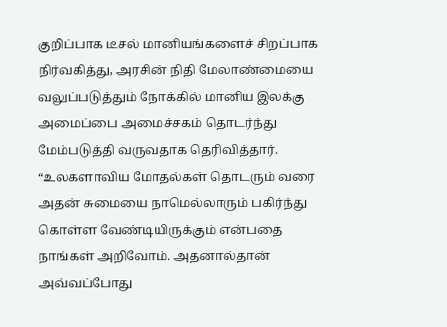குறிப்பாக டீசல் மானியங்களைச் சிறப்பாக நிர்வகித்து, அரசின் நிதி மேலாண்மையை வலுப்படுத்தும் நோக்கில் மானிய இலக்கு அமைப்பை அமைச்சகம் தொடர்ந்து மேம்படுத்தி வருவதாக தெரிவித்தார்.
“உலகளாவிய மோதல்கள் தொடரும் வரை அதன் சுமையை நாமெல்லாரும் பகிர்ந்து கொள்ள வேண்டியிருக்கும் என்பதை நாங்கள் அறிவோம். அதனால்தான் அவ்வப்போது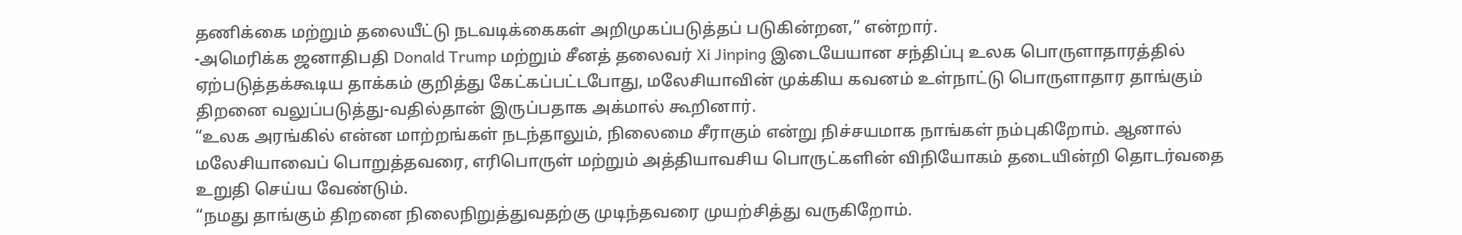தணிக்கை மற்றும் தலையீட்டு நடவடிக்கைகள் அறிமுகப்படுத்தப் படுகின்றன,” என்றார்.
-அமெரிக்க ஜனாதிபதி Donald Trump மற்றும் சீனத் தலைவர் Xi Jinping இடையேயான சந்திப்பு உலக பொருளாதாரத்தில் ஏற்படுத்தக்கூடிய தாக்கம் குறித்து கேட்கப்பட்டபோது, மலேசியாவின் முக்கிய கவனம் உள்நாட்டு பொருளாதார தாங்கும் திறனை வலுப்படுத்து-வதில்தான் இருப்பதாக அக்மால் கூறினார்.
“உலக அரங்கில் என்ன மாற்றங்கள் நடந்தாலும், நிலைமை சீராகும் என்று நிச்சயமாக நாங்கள் நம்புகிறோம். ஆனால் மலேசியாவைப் பொறுத்தவரை, எரிபொருள் மற்றும் அத்தியாவசிய பொருட்களின் விநியோகம் தடையின்றி தொடர்வதை உறுதி செய்ய வேண்டும்.
“நமது தாங்கும் திறனை நிலைநிறுத்துவதற்கு முடிந்தவரை முயற்சித்து வருகிறோம்.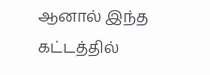ஆனால் இந்த கட்டத்தில்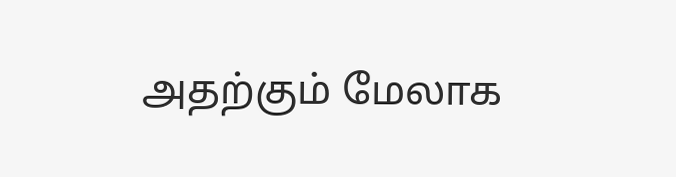அதற்கும் மேலாக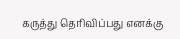கருத்து தெரிவிப்பது எனக்கு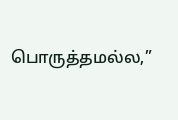பொருத்தமல்ல,”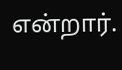என்றார்.